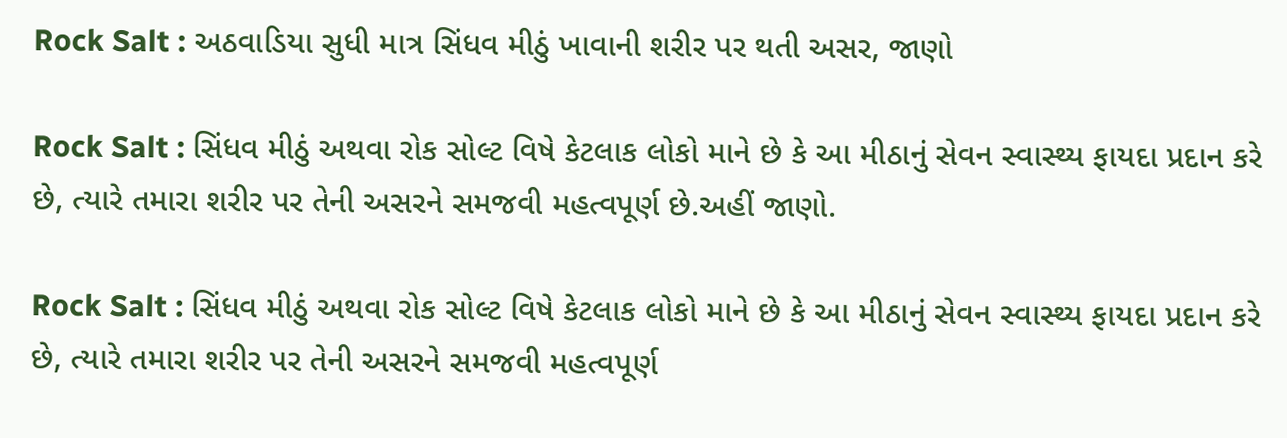Rock Salt : અઠવાડિયા સુધી માત્ર સિંધવ મીઠું ખાવાની શરીર પર થતી અસર, જાણો

Rock Salt : સિંધવ મીઠું અથવા રોક સોલ્ટ વિષે કેટલાક લોકો માને છે કે આ મીઠાનું સેવન સ્વાસ્થ્ય ફાયદા પ્રદાન કરે છે, ત્યારે તમારા શરીર પર તેની અસરને સમજવી મહત્વપૂર્ણ છે.અહીં જાણો.

Rock Salt : સિંધવ મીઠું અથવા રોક સોલ્ટ વિષે કેટલાક લોકો માને છે કે આ મીઠાનું સેવન સ્વાસ્થ્ય ફાયદા પ્રદાન કરે છે, ત્યારે તમારા શરીર પર તેની અસરને સમજવી મહત્વપૂર્ણ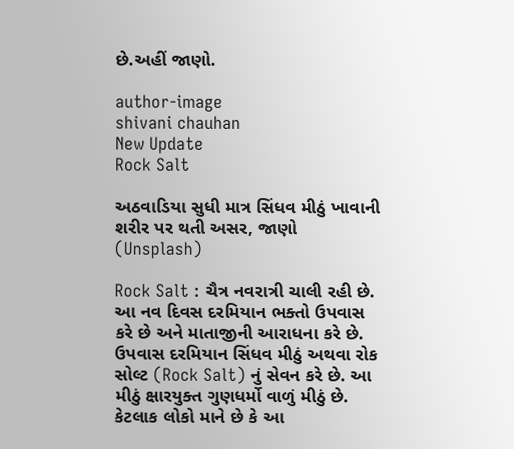છે.અહીં જાણો.

author-image
shivani chauhan
New Update
Rock Salt

અઠવાડિયા સુધી માત્ર સિંધવ મીઠું ખાવાની શરીર પર થતી અસર, જાણો (Unsplash)

Rock Salt : ચૈત્ર નવરાત્રી ચાલી રહી છે. આ નવ દિવસ દરમિયાન ભક્તો ઉપવાસ કરે છે અને માતાજીની આરાધના કરે છે. ઉપવાસ દરમિયાન સિંધવ મીઠું અથવા રોક સોલ્ટ (Rock Salt) નું સેવન કરે છે. આ મીઠું ક્ષારયુક્ત ગુણધર્મો વાળું મીઠું છે. કેટલાક લોકો માને છે કે આ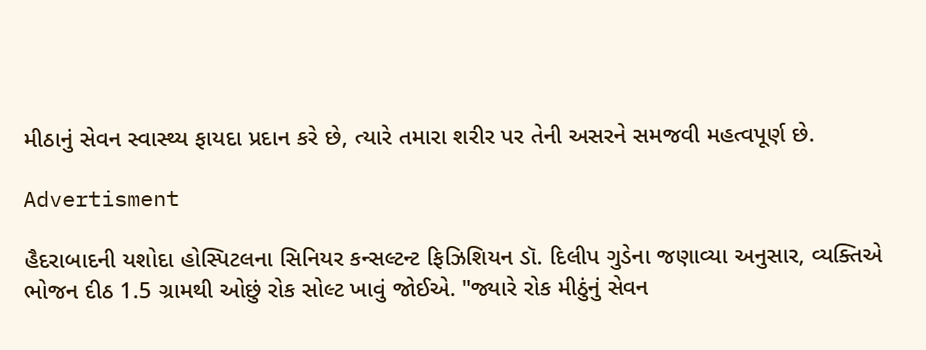મીઠાનું સેવન સ્વાસ્થ્ય ફાયદા પ્રદાન કરે છે, ત્યારે તમારા શરીર પર તેની અસરને સમજવી મહત્વપૂર્ણ છે.

Advertisment

હૈદરાબાદની યશોદા હોસ્પિટલના સિનિયર કન્સલ્ટન્ટ ફિઝિશિયન ડૉ. દિલીપ ગુડેના જણાવ્યા અનુસાર, વ્યક્તિએ ભોજન દીઠ 1.5 ગ્રામથી ઓછું રોક સોલ્ટ ખાવું જોઈએ. "જ્યારે રોક મીઠુંનું સેવન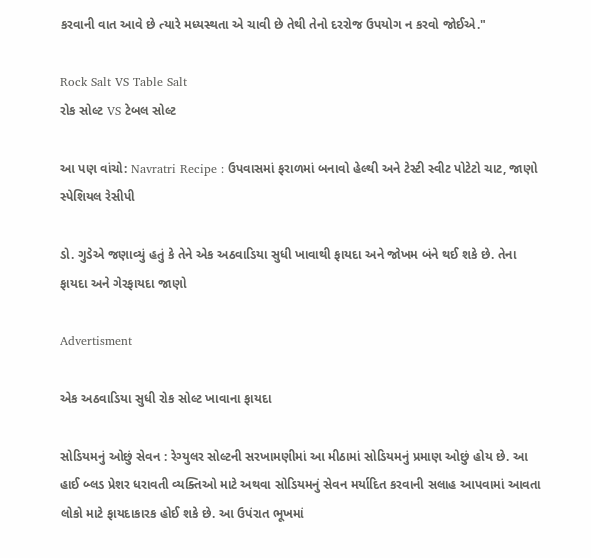કરવાની વાત આવે છે ત્યારે મધ્યસ્થતા એ ચાવી છે તેથી તેનો દરરોજ ઉપયોગ ન કરવો જોઈએ."

Rock Salt VS Table Salt
રોક સોલ્ટ VS ટેબલ સોલ્ટ

આ પણ વાંચો: Navratri Recipe : ઉપવાસમાં ફરાળમાં બનાવો હેલ્થી અને ટેસ્ટી સ્વીટ પોટેટો ચાટ, જાણો સ્પેશિયલ રેસીપી

ડો. ગુડેએ જણાવ્યું હતું કે તેને એક અઠવાડિયા સુધી ખાવાથી ફાયદા અને જોખમ બંને થઈ શકે છે. તેના ફાયદા અને ગેરફાયદા જાણો

Advertisment

એક અઠવાડિયા સુધી રોક સોલ્ટ ખાવાના ફાયદા

સોડિયમનું ઓછું સેવન : રેગ્યુલર સોલ્ટની સરખામણીમાં આ મીઠામાં સોડિયમનું પ્રમાણ ઓછું હોય છે. આ હાઈ બ્લડ પ્રેશર ધરાવતી વ્યક્તિઓ માટે અથવા સોડિયમનું સેવન મર્યાદિત કરવાની સલાહ આપવામાં આવતા લોકો માટે ફાયદાકારક હોઈ શકે છે. આ ઉપંરાત ભૂખમાં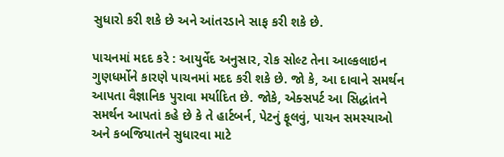સુધારો કરી શકે છે અને આંતરડાને સાફ કરી શકે છે.

પાચનમાં મદદ કરે : આયુર્વેદ અનુસાર, રોક સોલ્ટ તેના આલ્કલાઇન ગુણધર્મોને કારણે પાચનમાં મદદ કરી શકે છે. જો કે, આ દાવાને સમર્થન આપતા વૈજ્ઞાનિક પુરાવા મર્યાદિત છે. જોકે, એક્સપર્ટ આ સિદ્ધાંતને સમર્થન આપતાં કહે છે કે તે હાર્ટબર્ન, પેટનું ફૂલવું, પાચન સમસ્યાઓ અને કબજિયાતને સુધારવા માટે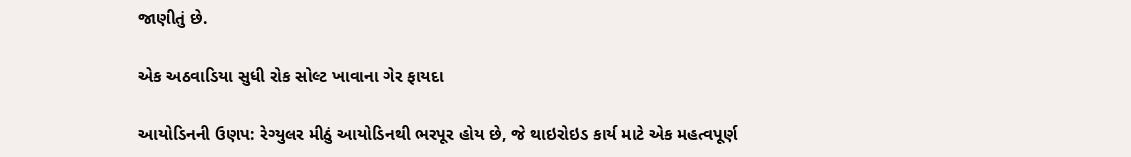જાણીતું છે.

એક અઠવાડિયા સુધી રોક સોલ્ટ ખાવાના ગેર ફાયદા

આયોડિનની ઉણપ: રેગ્યુલર મીઠું આયોડિનથી ભરપૂર હોય છે, જે થાઇરોઇડ કાર્ય માટે એક મહત્વપૂર્ણ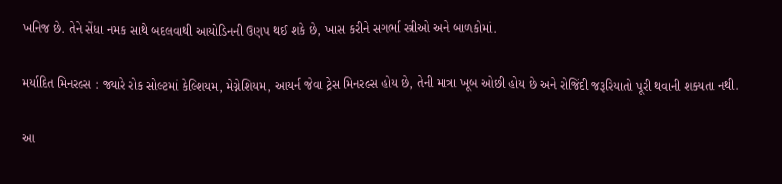ખનિજ છે. તેને સેંધા નમક સાથે બદલવાથી આયોડિનની ઉણપ થઈ શકે છે, ખાસ કરીને સગર્ભા સ્ત્રીઓ અને બાળકોમાં.

મર્યાદિત મિનરલ્સ : જ્યારે રોક સોલ્ટમાં કેલ્શિયમ, મેગ્નેશિયમ, આયર્ન જેવા ટ્રેસ મિનરલ્સ હોય છે, તેની માત્રા ખૂબ ઓછી હોય છે અને રોજિંદી જરૂરિયાતો પૂરી થવાની શક્યતા નથી.

આ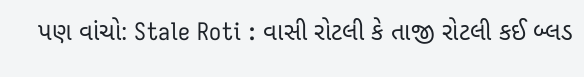પણ વાંચો: Stale Roti : વાસી રોટલી કે તાજી રોટલી કઈ બ્લડ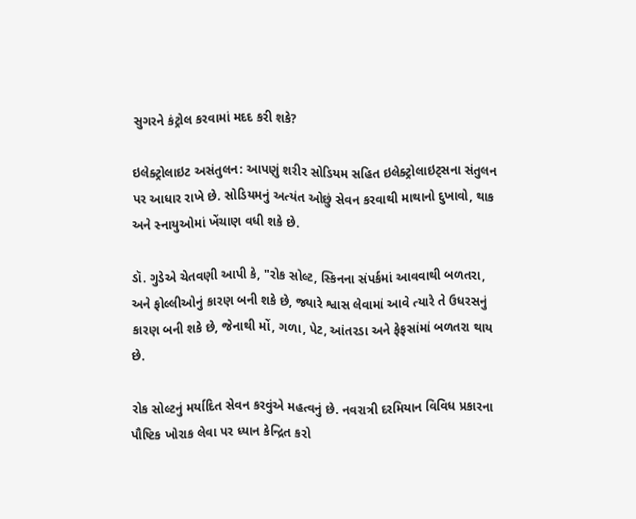સુગરને કંટ્રોલ કરવામાં મદદ કરી શકે?

ઇલેક્ટ્રોલાઇટ અસંતુલન: આપણું શરીર સોડિયમ સહિત ઇલેક્ટ્રોલાઇટ્સના સંતુલન પર આધાર રાખે છે. સોડિયમનું અત્યંત ઓછું સેવન કરવાથી માથાનો દુખાવો, થાક અને સ્નાયુઓમાં ખેંચાણ વધી શકે છે.

ડૉ. ગુડેએ ચેતવણી આપી કે, "રોક સોલ્ટ, સ્કિનના સંપર્કમાં આવવાથી બળતરા, અને ફોલ્લીઓનું કારણ બની શકે છે, જ્યારે શ્વાસ લેવામાં આવે ત્યારે તે ઉધરસનું કારણ બની શકે છે, જેનાથી મોં, ગળા, પેટ, આંતરડા અને ફેફસાંમાં બળતરા થાય છે.

રોક સોલ્ટનું મર્યાદિત સેવન કરવુંએ મહત્વનું છે. નવરાત્રી દરમિયાન વિવિધ પ્રકારના પૌષ્ટિક ખોરાક લેવા પર ધ્યાન કેન્દ્રિત કરો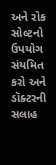અને રોક સોલ્ટનો ઉપયોગ સંયમિત કરો અને ડૉક્ટરની સલાહ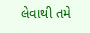લેવાથી તમે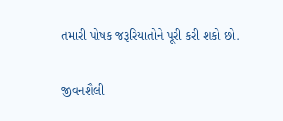તમારી પોષક જરૂરિયાતોને પૂરી કરી શકો છો.

જીવનશૈલી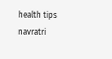health tips navratri